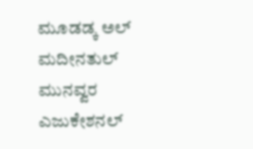ಮೂಡಡ್ಕ ಅಲ್ ಮದೀನತುಲ್ ಮುನವ್ವರ ಎಜುಕೇಶನಲ್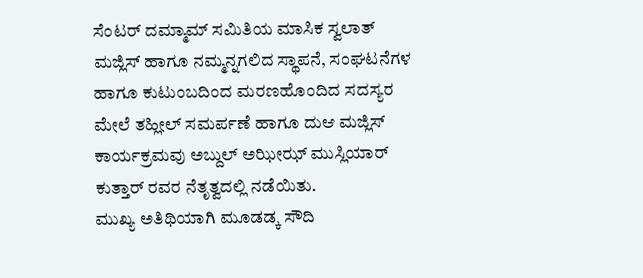ಸೆಂಟರ್ ದಮ್ಮಾಮ್ ಸಮಿತಿಯ ಮಾಸಿಕ ಸ್ವಲಾತ್ ಮಜ್ಲಿಸ್ ಹಾಗೂ ನಮ್ಮನ್ನಗಲಿದ ಸ್ಥಾಪನೆ, ಸಂಘಟನೆಗಳ ಹಾಗೂ ಕುಟುಂಬದಿಂದ ಮರಣಹೊಂದಿದ ಸದಸ್ಯರ ಮೇಲೆ ತಹ್ಲೀಲ್ ಸಮರ್ಪಣೆ ಹಾಗೂ ದುಆ ಮಜ್ಲಿಸ್ ಕಾರ್ಯಕ್ರಮವು ಅಬ್ದುಲ್ ಅಝೀಝ್ ಮುಸ್ಲಿಯಾರ್ ಕುತ್ತಾರ್ ರವರ ನೆತೃತ್ವದಲ್ಲಿ ನಡೆಯಿತು.
ಮುಖ್ಯ ಅತಿಥಿಯಾಗಿ ಮೂಡಡ್ಕ ಸೌದಿ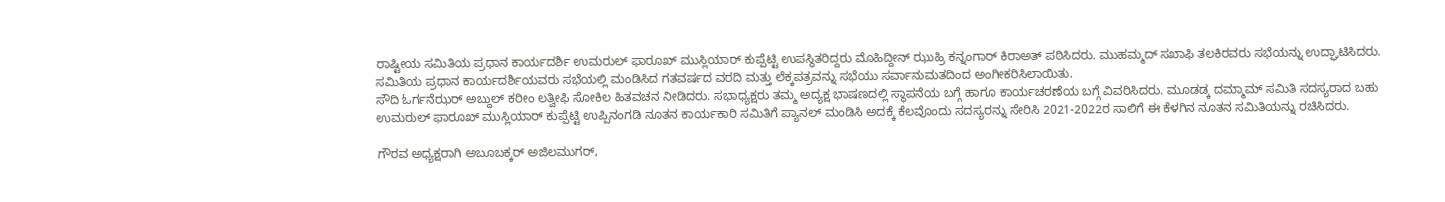ರಾಷ್ಟೀಯ ಸಮಿತಿಯ ಪ್ರಧಾನ ಕಾರ್ಯದರ್ಶಿ ಉಮರುಲ್ ಫಾರೂಖ್ ಮುಸ್ಲಿಯಾರ್ ಕುಪ್ಪೆಟ್ಟಿ ಉಪಸ್ಥಿತರಿದ್ದರು ಮೊಹಿದ್ದೀನ್ ಝುಹ್ರಿ ಕನ್ನಂಗಾರ್ ಕಿರಾಅತ್ ಪಠಿಸಿದರು. ಮುಹಮ್ಮದ್ ಸಖಾಫಿ ತಲಕಿರವರು ಸಭೆಯನ್ನು ಉದ್ಘಾಟಿಸಿದರು. ಸಮಿತಿಯ ಪ್ರಧಾನ ಕಾರ್ಯದರ್ಶಿಯವರು ಸಭೆಯಲ್ಲಿ ಮಂಡಿಸಿದ ಗತವರ್ಷದ ವರದಿ ಮತ್ತು ಲೆಕ್ಕಪತ್ರವನ್ನು ಸಭೆಯು ಸರ್ವಾನುಮತದಿಂದ ಅಂಗೀಕರಿಸಿಲಾಯಿತು.
ಸೌದಿ ಓರ್ಗನೆಝರ್ ಅಬ್ದುಲ್ ಕರೀಂ ಲತ್ವೀಫಿ ಸೋಕಿಲ ಹಿತವಚನ ನೀಡಿದರು. ಸಭಾಧ್ಯಕ್ಷರು ತಮ್ಮ ಅದ್ಯಕ್ಷ ಭಾಷಣದಲ್ಲಿ ಸ್ಥಾಪನೆಯ ಬಗ್ಗೆ ಹಾಗೂ ಕಾರ್ಯಚರಣೆಯ ಬಗ್ಗೆ ವಿವರಿಸಿದರು. ಮೂಡಡ್ಕ ದಮ್ಮಾಮ್ ಸಮಿತಿ ಸದಸ್ಯರಾದ ಬಹು ಉಮರುಲ್ ಫಾರೂಖ್ ಮುಸ್ಲಿಯಾರ್ ಕುಪ್ಪೆಟ್ಟಿ ಉಪ್ಪಿನಂಗಡಿ ನೂತನ ಕಾರ್ಯಕಾರಿ ಸಮಿತಿಗೆ ಪ್ಯಾನಲ್ ಮಂಡಿಸಿ ಅದಕ್ಕೆ ಕೆಲವೊಂದು ಸದಸ್ಯರನ್ನು ಸೇರಿಸಿ 2021-2022ರ ಸಾಲಿಗೆ ಈ ಕೆಳಗಿನ ನೂತನ ಸಮಿತಿಯನ್ನು ರಚಿಸಿದರು.

ಗೌರವ ಅಧ್ಯಕ್ಷರಾಗಿ ಅಬೂಬಕ್ಕರ್ ಅಜಿಲಮುಗರ್,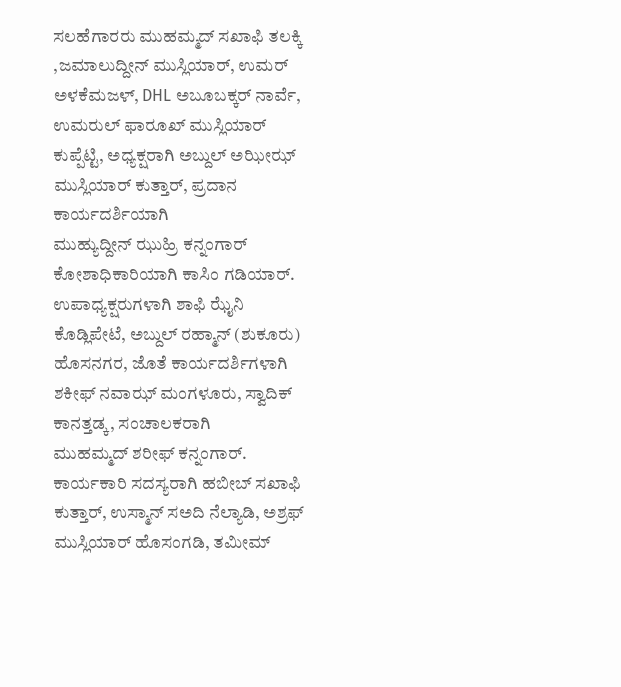ಸಲಹೆಗಾರರು ಮುಹಮ್ಮದ್ ಸಖಾಫಿ ತಲಕ್ಕಿ ,ಜಮಾಲುದ್ದೀನ್ ಮುಸ್ಲಿಯಾರ್, ಉಮರ್ ಅಳಕೆಮಜಳ್, DHL ಅಬೂಬಕ್ಕರ್ ನಾರ್ವೆ, ಉಮರುಲ್ ಫಾರೂಖ್ ಮುಸ್ಲಿಯಾರ್ ಕುಪ್ಪೆಟ್ಟಿ, ಅಧ್ಯಕ್ಷರಾಗಿ ಅಬ್ದುಲ್ ಅಝೀಝ್ ಮುಸ್ಲಿಯಾರ್ ಕುತ್ತಾರ್, ಪ್ರದಾನ ಕಾರ್ಯದರ್ಶಿಯಾಗಿ
ಮುಹ್ಯುದ್ದೀನ್ ಝುಹ್ರಿ ಕನ್ನಂಗಾರ್ ಕೋಶಾಧಿಕಾರಿಯಾಗಿ ಕಾಸಿಂ ಗಡಿಯಾರ್.
ಉಪಾಧ್ಯಕ್ಷರುಗಳಾಗಿ ಶಾಫಿ ಝೈನಿ ಕೊಡ್ಲಿಪೇಟೆ, ಅಬ್ದುಲ್ ರಹ್ಮಾನ್ (ಶುಕೂರು) ಹೊಸನಗರ, ಜೊತೆ ಕಾರ್ಯದರ್ಶಿಗಳಾಗಿ ಶಕೀಫ್ ನವಾಝ್ ಮಂಗಳೂರು, ಸ್ವಾದಿಕ್ ಕಾನತ್ತಡ್ಕ, ಸಂಚಾಲಕರಾಗಿ
ಮುಹಮ್ಮದ್ ಶರೀಫ್ ಕನ್ನಂಗಾರ್.
ಕಾರ್ಯಕಾರಿ ಸದಸ್ಯರಾಗಿ ಹಬೀಬ್ ಸಖಾಫಿ ಕುತ್ತಾರ್, ಉಸ್ಮಾನ್ ಸಅದಿ ನೆಲ್ಯಾಡಿ, ಅಶ್ರಫ್ ಮುಸ್ಲಿಯಾರ್ ಹೊಸಂಗಡಿ, ತಮೀಮ್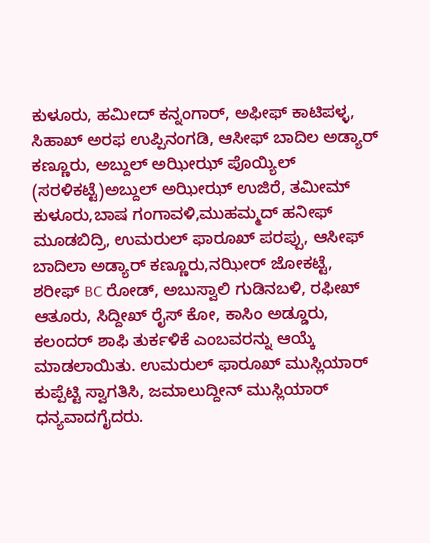ಕುಳೂರು, ಹಮೀದ್ ಕನ್ನಂಗಾರ್, ಅಫೀಫ್ ಕಾಟಿಪಳ್ಳ, ಸಿಹಾಖ್ ಅರಫ ಉಪ್ಪಿನಂಗಡಿ, ಆಸೀಫ್ ಬಾದಿಲ ಅಡ್ಯಾರ್ ಕಣ್ಣೂರು, ಅಬ್ದುಲ್ ಅಝೀಝ್ ಪೊಯ್ಯಿಲ್ (ಸರಳಿಕಟ್ಟೆ)ಅಬ್ದುಲ್ ಅಝೀಝ್ ಉಜಿರೆ, ತಮೀಮ್ ಕುಳೂರು,ಬಾಷ ಗಂಗಾವಳಿ,ಮುಹಮ್ಮದ್ ಹನೀಫ್ ಮೂಡಬಿದ್ರಿ, ಉಮರುಲ್ ಫಾರೂಖ್ ಪರಪ್ಪು, ಆಸೀಫ್ ಬಾದಿಲಾ ಅಡ್ಯಾರ್ ಕಣ್ಣೂರು,ನಝೀರ್ ಜೋಕಟ್ಟೆ, ಶರೀಫ್ BC ರೋಡ್, ಅಬುಸ್ವಾಲಿ ಗುಡಿನಬಳಿ, ರಫೀಖ್ ಆತೂರು, ಸಿದ್ದೀಖ್ ರೈಸ್ ಕೋ, ಕಾಸಿಂ ಅಡ್ಡೂರು, ಕಲಂದರ್ ಶಾಫಿ ತುರ್ಕಳಿಕೆ ಎಂಬವರನ್ನು ಆಯ್ಕೆ ಮಾಡಲಾಯಿತು. ಉಮರುಲ್ ಫಾರೂಖ್ ಮುಸ್ಲಿಯಾರ್ ಕುಪ್ಪೆಟ್ಟಿ ಸ್ವಾಗತಿಸಿ, ಜಮಾಲುದ್ದೀನ್ ಮುಸ್ಲಿಯಾರ್ ಧನ್ಯವಾದಗೈದರು.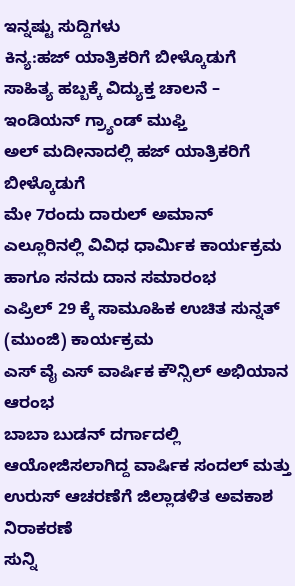ಇನ್ನಷ್ಟು ಸುದ್ದಿಗಳು
ಕಿನ್ಯ:ಹಜ್ ಯಾತ್ರಿಕರಿಗೆ ಬೀಳ್ಕೊಡುಗೆ
ಸಾಹಿತ್ಯ ಹಬ್ಬಕ್ಕೆ ವಿದ್ಯುಕ್ತ ಚಾಲನೆ – ಇಂಡಿಯನ್ ಗ್ರ್ಯಾಂಡ್ ಮುಫ್ತಿ
ಅಲ್ ಮದೀನಾದಲ್ಲಿ ಹಜ್ ಯಾತ್ರಿಕರಿಗೆ ಬೀಳ್ಕೊಡುಗೆ
ಮೇ 7ರಂದು ದಾರುಲ್ ಅಮಾನ್ ಎಲ್ಲೂರಿನಲ್ಲಿ ವಿವಿಧ ಧಾರ್ಮಿಕ ಕಾರ್ಯಕ್ರಮ ಹಾಗೂ ಸನದು ದಾನ ಸಮಾರಂಭ
ಎಪ್ರಿಲ್ 29 ಕ್ಕೆ ಸಾಮೂಹಿಕ ಉಚಿತ ಸುನ್ನತ್ (ಮುಂಜಿ) ಕಾರ್ಯಕ್ರಮ
ಎಸ್ ವೈ ಎಸ್ ವಾರ್ಷಿಕ ಕೌನ್ಸಿಲ್ ಅಭಿಯಾನ ಆರಂಭ
ಬಾಬಾ ಬುಡನ್ ದರ್ಗಾದಲ್ಲಿ ಆಯೋಜಿಸಲಾಗಿದ್ದ ವಾರ್ಷಿಕ ಸಂದಲ್ ಮತ್ತು ಉರುಸ್ ಆಚರಣೆಗೆ ಜಿಲ್ಲಾಡಳಿತ ಅವಕಾಶ ನಿರಾಕರಣೆ
ಸುನ್ನಿ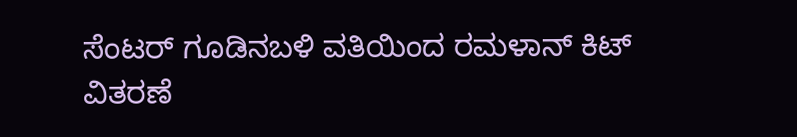ಸೆಂಟರ್ ಗೂಡಿನಬಳಿ ವತಿಯಿಂದ ರಮಳಾನ್ ಕಿಟ್ ವಿತರಣೆ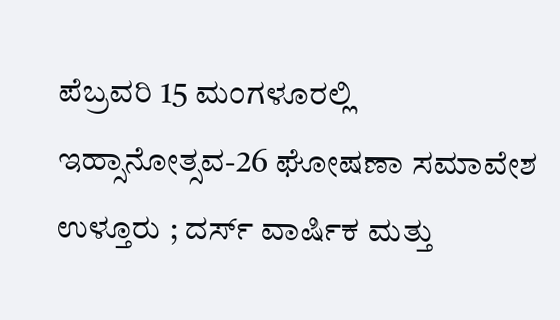ಪೆಬ್ರವರಿ 15 ಮಂಗಳೂರಲ್ಲಿ ಇಹ್ಸಾನೋತ್ಸವ-26 ಘೋಷಣಾ ಸಮಾವೇಶ
ಉಳ್ತೂರು ; ದರ್ಸ್ ವಾರ್ಷಿಕ ಮತ್ತು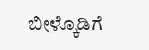ಬೀಳ್ಕೊಡಿಗೆ